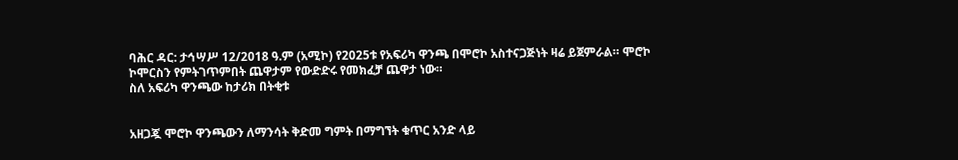ባሕር ዳር: ታኅሣሥ 12/2018 ዓ.ም (አሚኮ) የ2025ቱ የአፍሪካ ዋንጫ በሞሮኮ አስተናጋጅነት ዛሬ ይጀምራል። ሞሮኮ ኮሞርስን የምትገጥምበት ጨዋታም የውድድሩ የመክፈቻ ጨዋታ ነው።
ስለ አፍሪካ ዋንጫው ከታሪክ በትቂቱ


አዘጋጇ ሞሮኮ ዋንጫውን ለማንሳት ቅድመ ግምት በማግኘት ቁጥር አንድ ላይ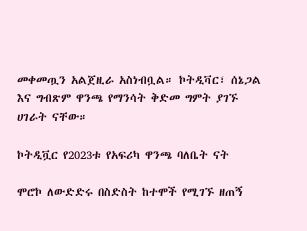መቀመጧን አልጀዚራ አስነብቧል። ኮትዲቫር፣ ሰኔጋል እና ግብጽም ዋንጫ የማንሳት ቅድመ ግምት ያገኙ ሀገራት ናቸው።

ኮትዲቯር የ2023ቱ የአፍሪካ ዋንጫ ባለቤት ናት

ሞሮኮ ለውድድሩ በስድስት ከተሞች የሚገኙ ዘጠኝ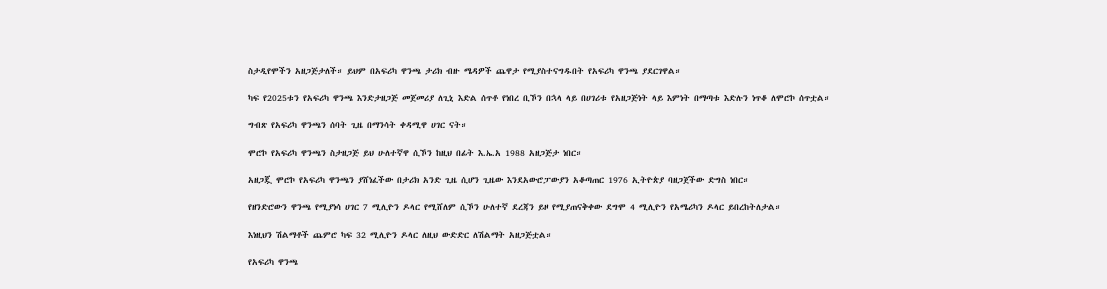ስታዲየሞችን አዘጋጅታለች። ይህም በአፍሪካ ዋንጫ ታሪክ ብዙ ሜዳዎች ጨዋታ የሚያስተናግዱበት የአፍሪካ ዋንጫ ያደርገዋል።

ካፍ የ2025ቱን የአፍሪካ ዋንጫ እንድታዘጋጅ መጀመሪያ ለጊኒ እድል ሰጥቶ የነበረ ቢኾን በኋላ ላይ በሀገሪቱ የአዘጋጅነት ላይ እምነት በማጣቱ እድሉን ነጥቆ ለሞሮኮ ሰጥቷል።

ግብጽ የአፍሪካ ዋንጫን ሰባት ጊዜ በማንሳት ቀዳሚዋ ሀገር ናት።

ሞሮኮ የአፍሪካ ዋንጫን ስታዘጋጅ ይህ ሁለተኛዋ ሲኾን ከዚህ በፊት እ.ኤ.አ 1988 አዘጋጅታ ነበር።

አዘጋጇ ሞሮኮ የአፍሪካ ዋንጫን ያሸነፈችው በታሪክ አንድ ጊዜ ሲሆን ጊዜው እንደአውሮፓውያን አቆጣጠር 1976 ኢትዮጵያ ባዘጋጀችው ድግስ ነበር።

የዘንድሮውን ዋንጫ የሚያነሳ ሀገር 7 ሚሊዮን ዶላር የሚሸለም ሲኾን ሁለተኛ ደረጃን ይዞ የሚያጠናቅቀው ደግሞ 4 ሚሊዮን የአሜሪካን ዶላር ይበረከትለታል።

እነዚህን ሽልማቶች ጨምሮ ካፍ 32 ሚሊዮን ዶላር ለዚህ ውድድር ለሽልማት አዘጋጅቷል።

የአፍሪካ ዋንጫ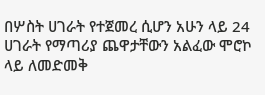በሦስት ሀገራት የተጀመረ ሲሆን አሁን ላይ 24 ሀገራት የማጣሪያ ጨዋታቸውን አልፈው ሞሮኮ ላይ ለመድመቅ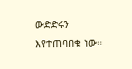ውድድሩን እየተጠባበቁ ነው።